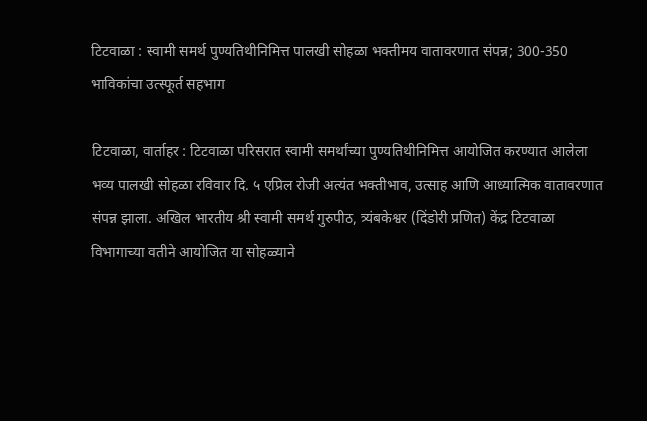टिटवाळा : स्वामी समर्थ पुण्यतिथीनिमित्त पालखी सोहळा भक्तीमय वातावरणात संपन्न; 300-350 भाविकांचा उत्स्फूर्त सहभाग

टिटवाळा, वार्ताहर : टिटवाळा परिसरात स्वामी समर्थांच्या पुण्यतिथीनिमित्त आयोजित करण्यात आलेला भव्य पालखी सोहळा रविवार दि. ५ एप्रिल रोजी अत्यंत भक्तीभाव, उत्साह आणि आध्यात्मिक वातावरणात संपन्न झाला. अखिल भारतीय श्री स्वामी समर्थ गुरुपीठ, त्र्यंबकेश्वर (दिंडोरी प्रणित) केंद्र टिटवाळा विभागाच्या वतीने आयोजित या सोहळ्याने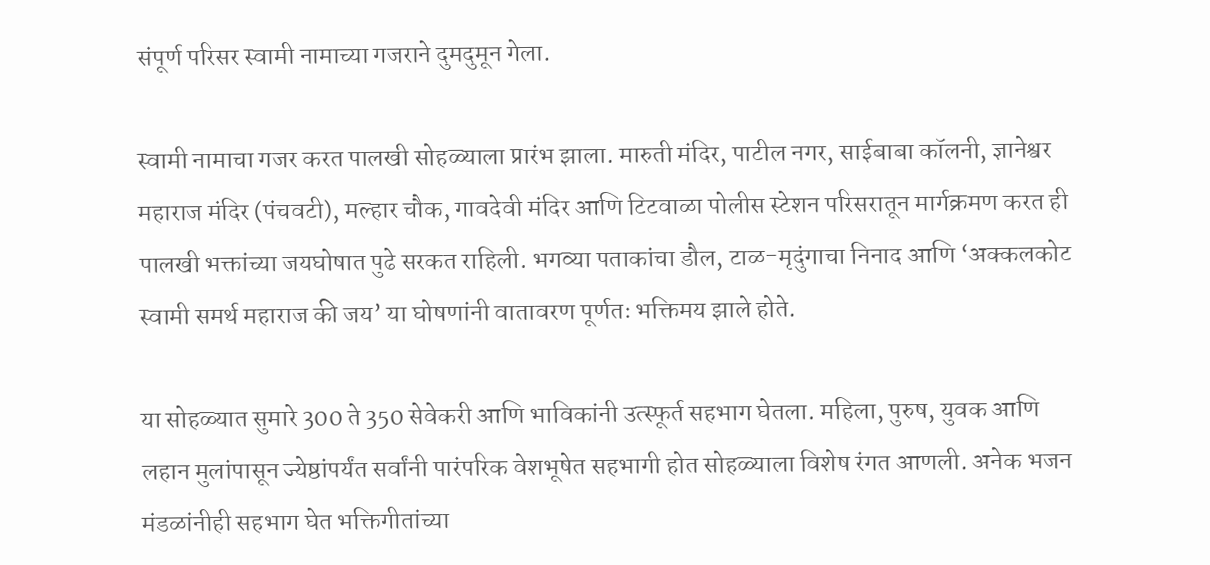संपूर्ण परिसर स्वामी नामाच्या गजराने दुमदुमून गेला.

स्वामी नामाचा गजर करत पालखी सोहळ्याला प्रारंभ झाला. मारुती मंदिर, पाटील नगर, साईबाबा कॉलनी, ज्ञानेश्वर महाराज मंदिर (पंचवटी), मल्हार चौक, गावदेवी मंदिर आणि टिटवाळा पोलीस स्टेशन परिसरातून मार्गक्रमण करत ही पालखी भक्तांच्या जयघोषात पुढे सरकत राहिली. भगव्या पताकांचा डौल, टाळ-मृदुंगाचा निनाद आणि ‘अक्कलकोट स्वामी समर्थ महाराज की जय’ या घोषणांनी वातावरण पूर्णतः भक्तिमय झाले होते.

या सोहळ्यात सुमारे 300 ते 350 सेवेकरी आणि भाविकांनी उत्स्फूर्त सहभाग घेतला. महिला, पुरुष, युवक आणि लहान मुलांपासून ज्येष्ठांपर्यंत सर्वांनी पारंपरिक वेशभूषेत सहभागी होत सोहळ्याला विशेष रंगत आणली. अनेक भजन मंडळांनीही सहभाग घेत भक्तिगीतांच्या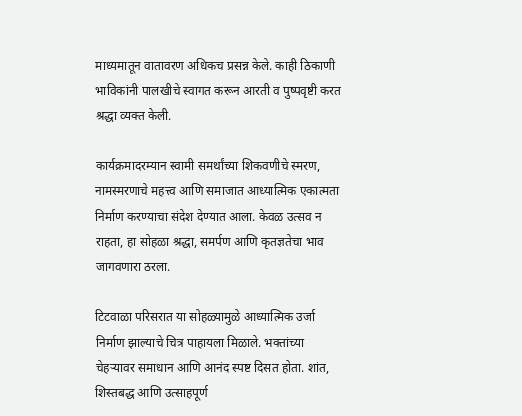माध्यमातून वातावरण अधिकच प्रसन्न केले. काही ठिकाणी भाविकांनी पालखीचे स्वागत करून आरती व पुष्पवृष्टी करत श्रद्धा व्यक्त केली.

कार्यक्रमादरम्यान स्वामी समर्थांच्या शिकवणीचे स्मरण, नामस्मरणाचे महत्त्व आणि समाजात आध्यात्मिक एकात्मता निर्माण करण्याचा संदेश देण्यात आला. केवळ उत्सव न राहता, हा सोहळा श्रद्धा, समर्पण आणि कृतज्ञतेचा भाव जागवणारा ठरला.

टिटवाळा परिसरात या सोहळ्यामुळे आध्यात्मिक उर्जा निर्माण झाल्याचे चित्र पाहायला मिळाले. भक्तांच्या चेहऱ्यावर समाधान आणि आनंद स्पष्ट दिसत होता. शांत, शिस्तबद्ध आणि उत्साहपूर्ण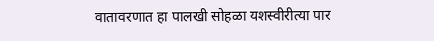वातावरणात हा पालखी सोहळा यशस्वीरीत्या पार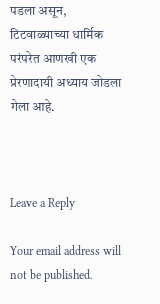पडला असून, टिटवाळ्याच्या धार्मिक परंपरेत आणखी एक प्रेरणादायी अध्याय जोडला गेला आहे.



Leave a Reply

Your email address will not be published.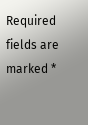Required fields are marked *